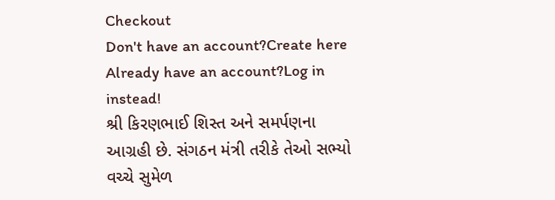Checkout
Don't have an account?Create here
Already have an account?Log in instead!
શ્રી કિરણભાઈ શિસ્ત અને સમર્પણના આગ્રહી છે. સંગઠન મંત્રી તરીકે તેઓ સભ્યો વચ્ચે સુમેળ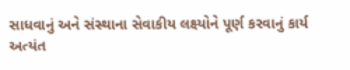સાધવાનું અને સંસ્થાના સેવાકીય લક્ષ્યોને પૂર્ણ કરવાનું કાર્ય અત્યંત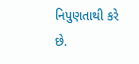નિપુણતાથી કરે છે.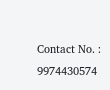Contact No. : 9974430574